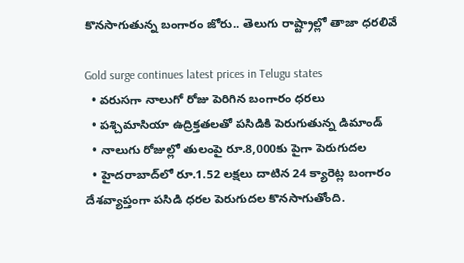కొనసాగుతున్న బంగారం జోరు.. తెలుగు రాష్ట్రాల్లో తాజా ధరలివే

Gold surge continues latest prices in Telugu states
  • వరుసగా నాలుగో రోజు పెరిగిన బంగారం ధరలు
  • పశ్చిమాసియా ఉద్రిక్తతలతో పసిడికి పెరుగుతున్న డిమాండ్
  • నాలుగు రోజుల్లో తులంపై రూ.8,000కు పైగా పెరుగుదల
  • హైదరాబాద్‌లో రూ.1.52 లక్షలు దాటిన 24 క్యారెట్ల బంగారం
దేశవ్యాప్తంగా పసిడి ధరల పెరుగుదల కొనసాగుతోంది.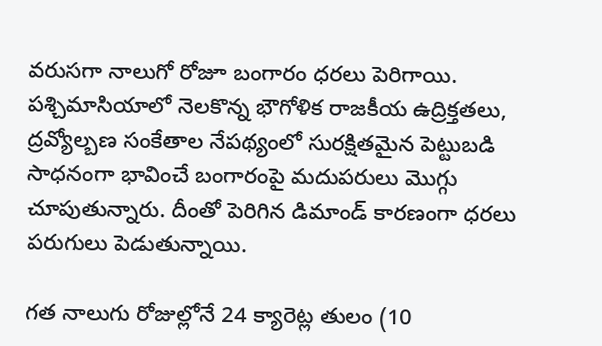వరుసగా నాలుగో రోజూ బంగారం ధరలు పెరిగాయి. పశ్చిమాసియాలో నెలకొన్న భౌగోళిక రాజకీయ ఉద్రిక్తతలు, ద్రవ్యోల్బణ సంకేతాల నేపథ్యంలో సురక్షితమైన పెట్టుబడి సాధనంగా భావించే బంగారంపై మదుపరులు మొగ్గు చూపుతున్నారు. దీంతో పెరిగిన డిమాండ్ కారణంగా ధరలు పరుగులు పెడుతున్నాయి.

గత నాలుగు రోజుల్లోనే 24 క్యారెట్ల తులం (10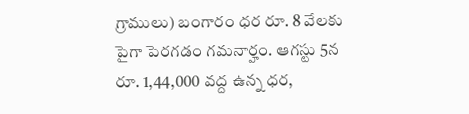గ్రాములు) బంగారం ధర రూ. 8 వేలకు పైగా పెరగడం గమనార్హం. ఆగస్టు 5న రూ. 1,44,000 వద్ద ఉన్న ధర,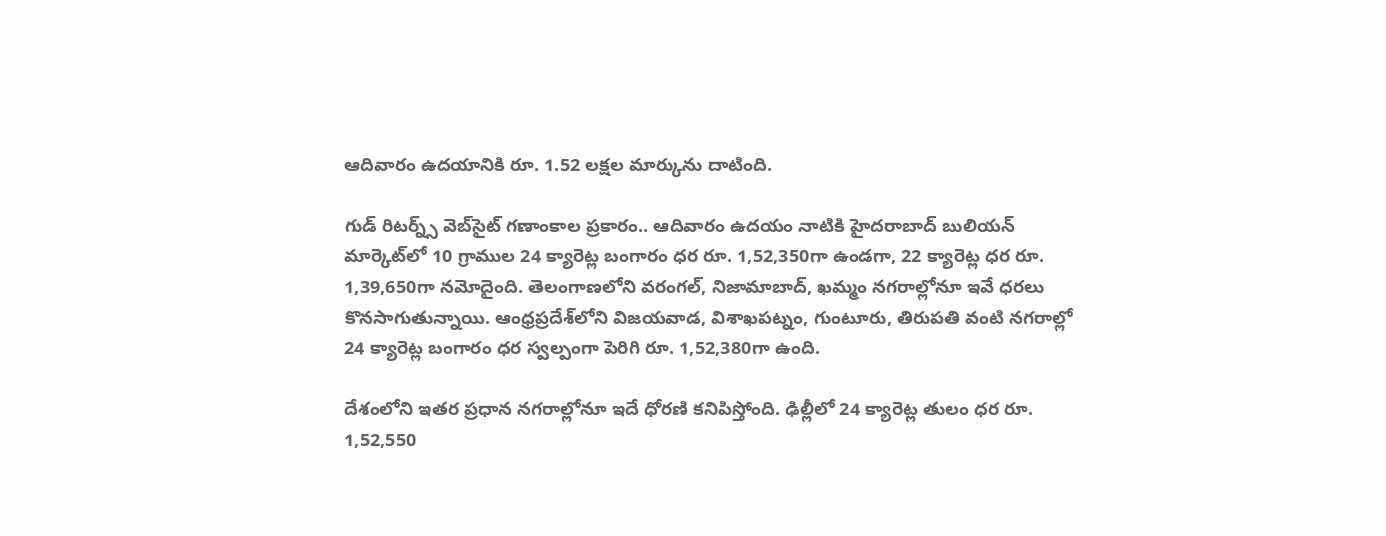ఆదివారం ఉదయానికి రూ. 1.52 లక్షల మార్కును దాటింది.

గుడ్ రిటర్న్స్ వెబ్‌సైట్ గణాంకాల ప్రకారం.. ఆదివారం ఉదయం నాటికి హైదరాబాద్ బులియన్ మార్కెట్‌లో 10 గ్రాముల 24 క్యారెట్ల బంగారం ధర రూ. 1,52,350గా ఉండగా, 22 క్యారెట్ల ధర రూ. 1,39,650గా నమోదైంది. తెలంగాణలోని వరంగల్, నిజామాబాద్, ఖమ్మం నగరాల్లోనూ ఇవే ధరలు కొనసాగుతున్నాయి. ఆంధ్రప్రదేశ్‌లోని విజయవాడ, విశాఖపట్నం, గుంటూరు, తిరుపతి వంటి నగరాల్లో 24 క్యారెట్ల బంగారం ధర స్వల్పంగా పెరిగి రూ. 1,52,380గా ఉంది.

దేశంలోని ఇతర ప్రధాన నగరాల్లోనూ ఇదే ధోరణి కనిపిస్తోంది. ఢిల్లీలో 24 క్యారెట్ల తులం ధర రూ. 1,52,550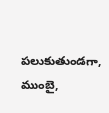పలుకుతుండగా, ముంబై,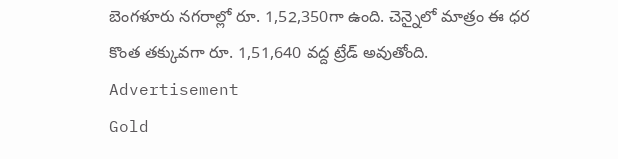బెంగళూరు నగరాల్లో రూ. 1,52,350గా ఉంది. చెన్నైలో మాత్రం ఈ ధర కొంత తక్కువగా రూ. 1,51,640 వద్ద ట్రేడ్ అవుతోంది.
Advertisement
Gold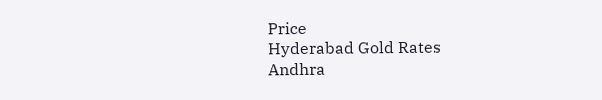Price
Hyderabad Gold Rates
Andhra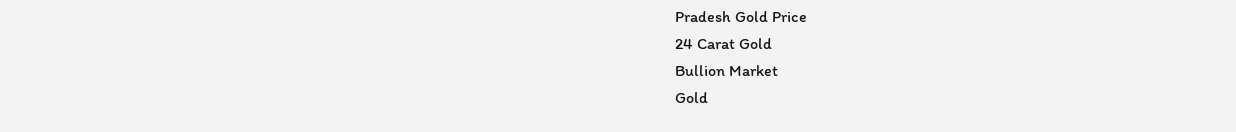Pradesh Gold Price
24 Carat Gold
Bullion Market
Gold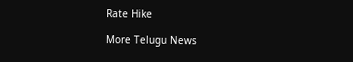Rate Hike

More Telugu News